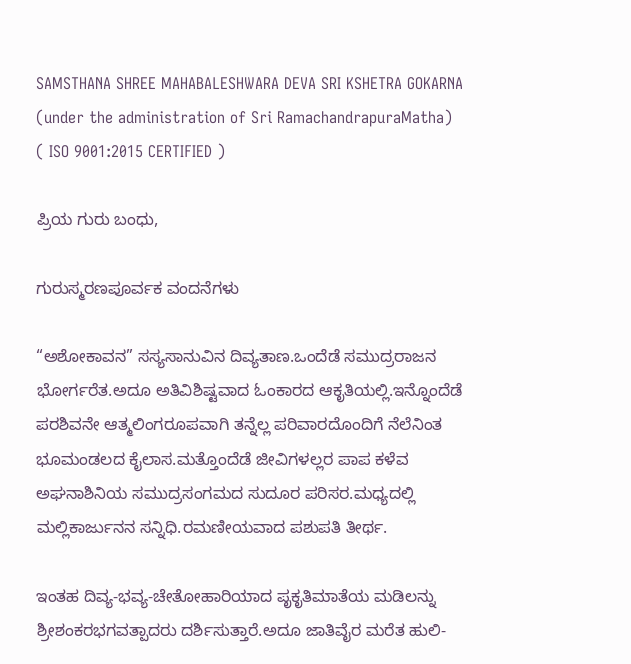SAMSTHANA SHREE MAHABALESHWARA DEVA SRI KSHETRA GOKARNA
(under the administration of Sri RamachandrapuraMatha)
( ISO 9001:2015 CERTIFIED )

ಪ್ರಿಯ ಗುರು ಬಂಧು,

ಗುರುಸ್ಮರಣಪೂರ್ವಕ ವಂದನೆಗಳು

“ಅಶೋಕಾವನ” ಸಸ್ಯಸಾನುವಿನ ದಿವ್ಯತಾಣ.ಒಂದೆಡೆ ಸಮುದ್ರರಾಜನ ಭೋರ್ಗರೆತ.ಅದೂ ಅತಿವಿಶಿಷ್ಟವಾದ ಓಂಕಾರದ ಆಕೃತಿಯಲ್ಲಿ.ಇನ್ನೊಂದೆಡೆ ಪರಶಿವನೇ ಆತ್ಮಲಿಂಗರೂಪವಾಗಿ ತನ್ನೆಲ್ಲ ಪರಿವಾರದೊಂದಿಗೆ ನೆಲೆನಿಂತ ಭೂಮಂಡಲದ ಕೈಲಾಸ.ಮತ್ತೊಂದೆಡೆ ಜೀವಿಗಳಲ್ಲರ ಪಾಪ ಕಳೆವ ಅಘನಾಶಿನಿಯ ಸಮುದ್ರಸಂಗಮದ ಸುದೂರ ಪರಿಸರ.ಮಧ್ಯದಲ್ಲಿ ಮಲ್ಲಿಕಾರ್ಜುನನ ಸನ್ನಿಧಿ.ರಮಣೀಯವಾದ ಪಶುಪತಿ ತೀರ್ಥ.

ಇಂತಹ ದಿವ್ಯ-ಭವ್ಯ-ಚೇತೋಹಾರಿಯಾದ ಪೃಕೃತಿಮಾತೆಯ ಮಡಿಲನ್ನು ಶ್ರೀಶಂಕರಭಗವತ್ಪಾದರು ದರ್ಶಿಸುತ್ತಾರೆ.ಅದೂ ಜಾತಿವೈರ ಮರೆತ ಹುಲಿ-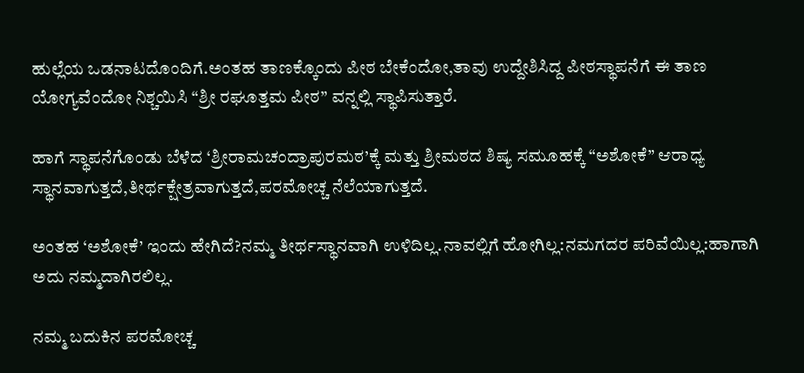ಹುಲ್ಲೆಯ ಒಡನಾಟದೊಂದಿಗೆ.ಅಂತಹ ತಾಣಕ್ಕೊಂದು ಪೀಠ ಬೇಕೆಂದೋ,ತಾವು ಉದ್ದೇಶಿಸಿದ್ದ ಪೀಠಸ್ಥಾಪನೆಗೆ ಈ ತಾಣ ಯೋಗ್ಯವೆಂದೋ ನಿಶ್ಚಯಿಸಿ “ಶ್ರೀ ರಘೂತ್ತಮ ಪೀಠ” ವನ್ನಲ್ಲಿ ಸ್ಥಾಪಿಸುತ್ತಾರೆ.

ಹಾಗೆ ಸ್ಥಾಪನೆಗೊಂಡು ಬೆಳೆದ ‘ಶ್ರೀರಾಮಚಂದ್ರಾಪುರಮಠ’ಕ್ಕೆ ಮತ್ತು ಶ್ರೀಮಠದ ಶಿಷ್ಯ ಸಮೂಹಕ್ಕೆ “ಅಶೋಕೆ” ಆರಾಧ್ಯ ಸ್ಥಾನವಾಗುತ್ತದೆ,ತೀರ್ಥಕ್ಷೇತ್ರವಾಗುತ್ತದೆ,ಪರಮೋಚ್ಚ ನೆಲೆಯಾಗುತ್ತದೆ.

ಅಂತಹ ‘ಅಶೋಕೆ’ ಇಂದು ಹೇಗಿದೆ?ನಮ್ಮ ತೀರ್ಥಸ್ಥಾನವಾಗಿ ಉಳಿದಿಲ್ಲ.ನಾವಲ್ಲಿಗೆ ಹೋಗಿಲ್ಲ:ನಮಗದರ ಪರಿವೆಯಿಲ್ಲ:ಹಾಗಾಗಿ ಅದು ನಮ್ಮದಾಗಿರಲಿಲ್ಲ.

ನಮ್ಮ ಬದುಕಿನ ಪರಮೋಚ್ಚ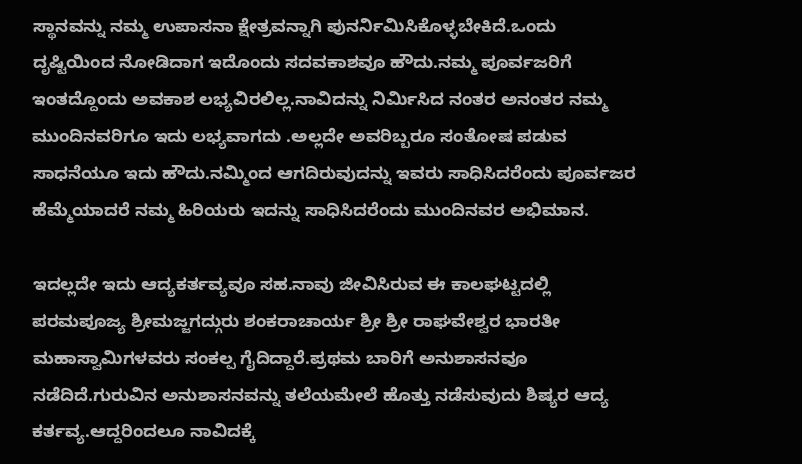ಸ್ಥಾನವನ್ನು ನಮ್ಮ ಉಪಾಸನಾ ಕ್ಷೇತ್ರವನ್ನಾಗಿ ಪುನರ್ನಿಮಿಸಿಕೊಳ್ಳಬೇಕಿದೆ.ಒಂದು ದೃಷ್ಟಿಯಿಂದ ನೋಡಿದಾಗ ಇದೊಂದು ಸದವಕಾಶವೂ ಹೌದು.ನಮ್ಮ ಪೂರ್ವಜರಿಗೆ ಇಂತದ್ದೊಂದು ಅವಕಾಶ ಲಭ್ಯವಿರಲಿಲ್ಲ.ನಾವಿದನ್ನು ನಿರ್ಮಿಸಿದ ನಂತರ ಅನಂತರ ನಮ್ಮ ಮುಂದಿನವರಿಗೂ ಇದು ಲಭ್ಯವಾಗದು .ಅಲ್ಲದೇ ಅವರಿಬ್ಬರೂ ಸಂತೋಷ ಪಡುವ ಸಾಧನೆಯೂ ಇದು ಹೌದು.ನಮ್ಮಿಂದ ಆಗದಿರುವುದನ್ನು ಇವರು ಸಾಧಿಸಿದರೆಂದು ಪೂರ್ವಜರ ಹೆಮ್ಮೆಯಾದರೆ ನಮ್ಮ ಹಿರಿಯರು ಇದನ್ನು ಸಾಧಿಸಿದರೆಂದು ಮುಂದಿನವರ ಅಭಿಮಾನ.

ಇದಲ್ಲದೇ ಇದು ಆದ್ಯಕರ್ತವ್ಯವೂ ಸಹ.ನಾವು ಜೀವಿಸಿರುವ ಈ ಕಾಲಘಟ್ಟದಲ್ಲಿ ಪರಮಪೂಜ್ಯ ಶ್ರೀಮಜ್ಜಗದ್ಗುರು ಶಂಕರಾಚಾರ್ಯ ಶ್ರೀ ಶ್ರೀ ರಾಘವೇಶ್ವರ ಭಾರತೀ ಮಹಾಸ್ವಾಮಿಗಳವರು ಸಂಕಲ್ಪ ಗೈದಿದ್ದಾರೆ.ಪ್ರಥಮ ಬಾರಿಗೆ ಅನುಶಾಸನವೂ ನಡೆದಿದೆ.ಗುರುವಿನ ಅನುಶಾಸನವನ್ನು ತಲೆಯಮೇಲೆ ಹೊತ್ತು ನಡೆಸುವುದು ಶಿಷ್ಯರ ಆದ್ಯ ಕರ್ತವ್ಯ.ಆದ್ದರಿಂದಲೂ ನಾವಿದಕ್ಕೆ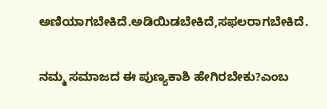ಅಣಿಯಾಗಬೇಕಿದೆ.ಅಡಿಯಿಡಬೇಕಿದೆ,ಸಫಲರಾಗಬೇಕಿದೆ.

ನಮ್ಮ ಸಮಾಜದ ಈ ಪುಣ್ಯಕಾಶಿ ಹೇಗಿರಬೇಕು?ಎಂಬ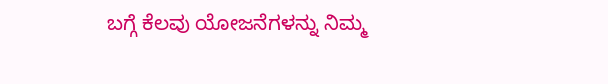ಬಗ್ಗೆ ಕೆಲವು ಯೋಜನೆಗಳನ್ನು ನಿಮ್ಮ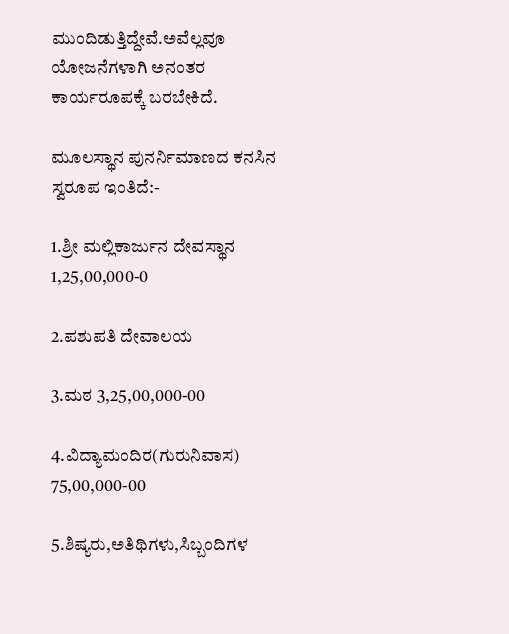ಮುಂದಿಡುತ್ತಿದ್ದೇವೆ.ಅವೆಲ್ಲವೂ ಯೋಜನೆಗಳಾಗಿ ಅನಂತರ ಕಾರ್ಯರೂಪಕ್ಕೆ ಬರಬೇಕಿದೆ.

ಮೂಲಸ್ಥಾನ ಪುನರ್ನಿಮಾಣದ ಕನಸಿನ ಸ್ವರೂಪ ಇಂತಿದೆ:-

1.ಶ್ರೀ ಮಲ್ಲಿಕಾರ್ಜುನ ದೇವಸ್ಥಾನ 1,25,00,000-0

2.ಪಶುಪತಿ ದೇವಾಲಯ

3.ಮಠ 3,25,00,000-00

4.ವಿದ್ಯಾಮಂದಿರ(ಗುರುನಿವಾಸ) 75,00,000-00

5.ಶಿಷ್ಯರು,ಅತಿಥಿಗಳು,ಸಿಬ್ಬಂದಿಗಳ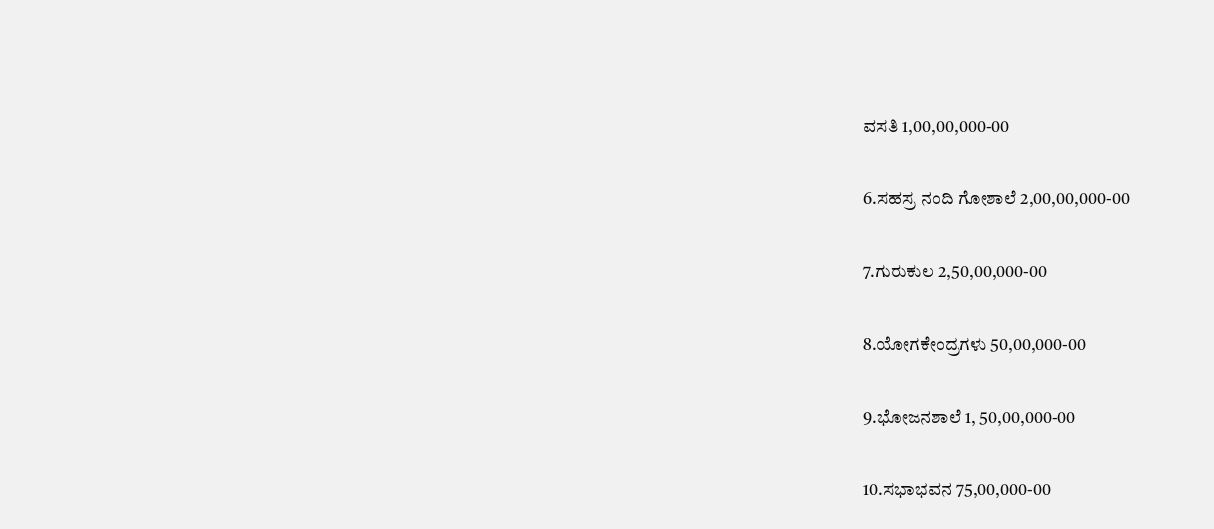ವಸತಿ 1,00,00,000-00

6.ಸಹಸ್ರ ನಂದಿ ಗೋಶಾಲೆ 2,00,00,000-00

7.ಗುರುಕುಲ 2,50,00,000-00

8.ಯೋಗಕೇಂದ್ರಗಳು 50,00,000-00

9.ಭೋಜನಶಾಲೆ 1, 50,00,000-00

10.ಸಭಾಭವನ 75,00,000-00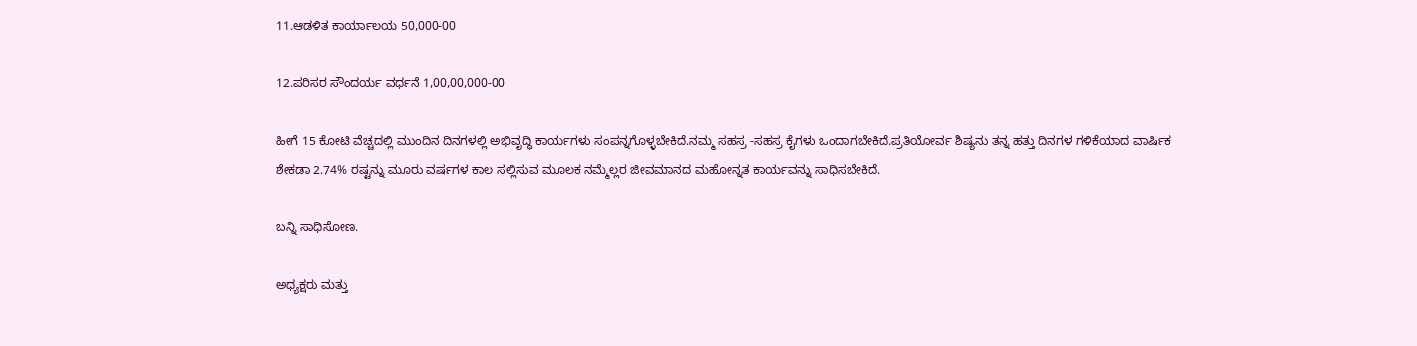11.ಆಡಳಿತ ಕಾರ್ಯಾಲಯ 50,000-00

12.ಪರಿಸರ ಸೌಂದರ್ಯ ವರ್ಧನೆ 1,00,00,000-00

ಹೀಗೆ 15 ಕೋಟಿ ವೆಚ್ಚದಲ್ಲಿ ಮುಂದಿನ ದಿನಗಳಲ್ಲಿ ಅಭಿವೃದ್ಧಿ ಕಾರ್ಯಗಳು ಸಂಪನ್ನಗೊಳ್ಳಬೇಕಿದೆ.ನಮ್ಮ ಸಹಸ್ರ -ಸಹಸ್ರ ಕೈಗಳು ಒಂದಾಗಬೇಕಿದೆ.ಪ್ರತಿಯೋರ್ವ ಶಿಷ್ಯನು ತನ್ನ ಹತ್ತು ದಿನಗಳ ಗಳಿಕೆಯಾದ ವಾರ್ಷಿಕ ಶೇಕಡಾ 2.74% ರಷ್ಟನ್ನು ಮೂರು ವರ್ಷಗಳ ಕಾಲ ಸಲ್ಲಿಸುವ ಮೂಲಕ ನಮ್ಮೆಲ್ಲರ ಜೀವಮಾನದ ಮಹೋನ್ನತ ಕಾರ್ಯವನ್ನು ಸಾಧಿಸಬೇಕಿದೆ.

ಬನ್ನಿ ಸಾಧಿಸೋಣ.

ಅಧ್ಯಕ್ಷರು ಮತ್ತು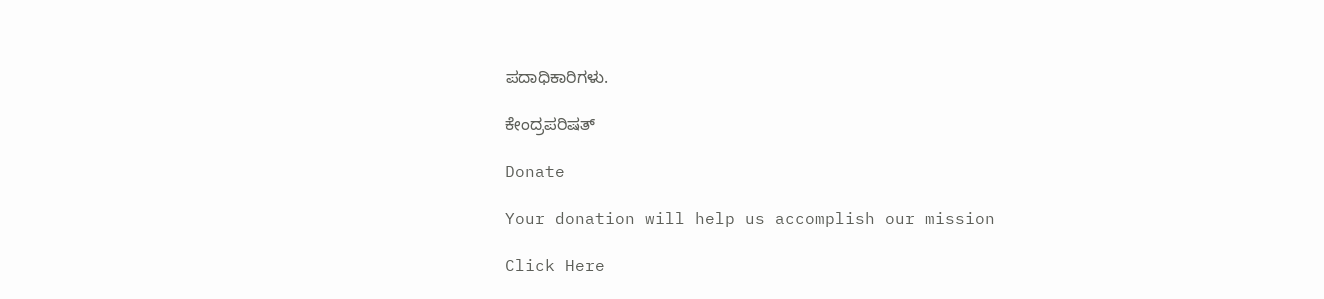ಪದಾಧಿಕಾರಿಗಳು.

ಕೇಂದ್ರಪರಿಷತ್

Donate

Your donation will help us accomplish our mission

Click Here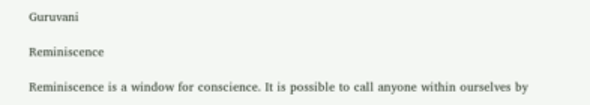Guruvani

Reminiscence

Reminiscence is a window for conscience. It is possible to call anyone within ourselves by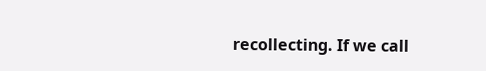recollecting. If we call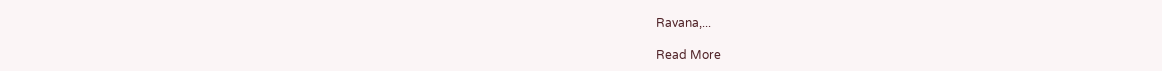Ravana,...

Read More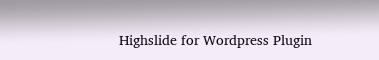Highslide for Wordpress Plugin